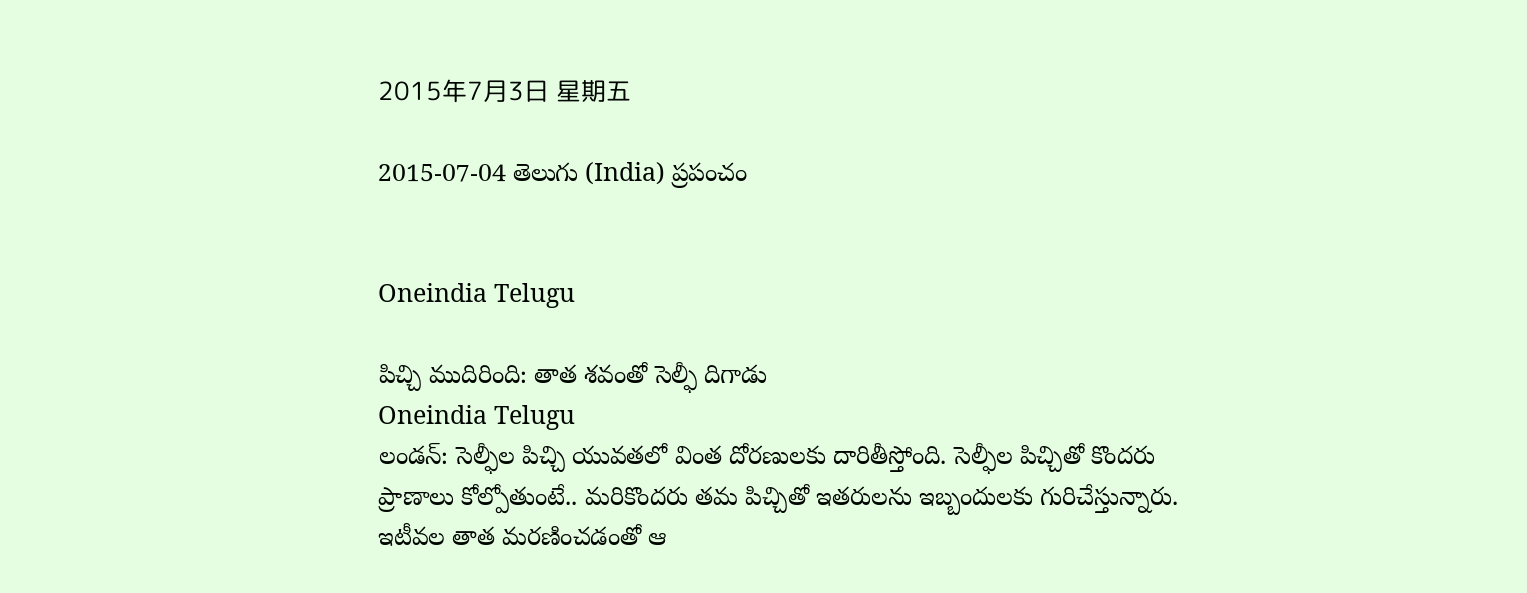2015年7月3日 星期五

2015-07-04 తెలుగు (India) ప్రపంచం


Oneindia Telugu

పిచ్చి ముదిరింది: తాత శవంతో సెల్ఫీ దిగాడు
Oneindia Telugu
లండన్: సెల్ఫీల పిచ్చి యువతలో వింత దోరణులకు దారితీస్తోంది. సెల్ఫీల పిచ్చితో కొందరు ప్రాణాలు కోల్పోతుంటే.. మరికొందరు తమ పిచ్చితో ఇతరులను ఇబ్బందులకు గురిచేస్తున్నారు. ఇటీవల తాత మరణించడంతో ఆ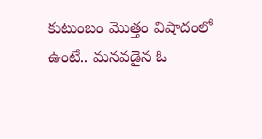కుటుంబం మొత్తం విషాదంలో ఉంటే.. మనవడైన ఓ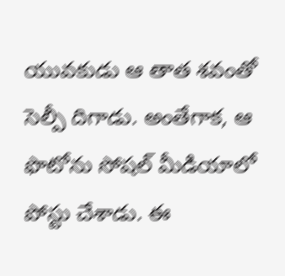యువకుడు ఆ తాత శవంతో సెల్పీ దిగాడు. అంతేగాక, ఆ ఫొటోను సోషల్ మీడియాలో పోస్టు చేశాడు. ఈ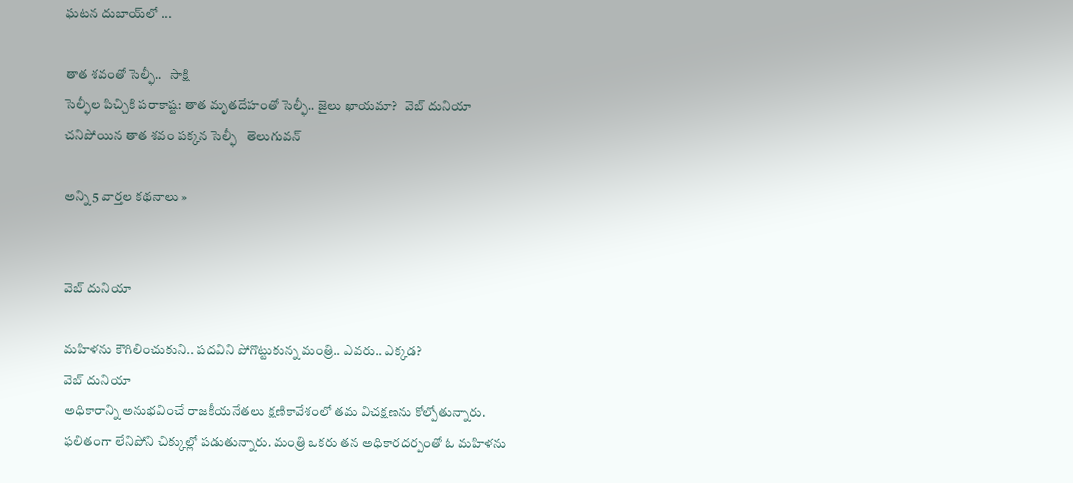ఘటన దుబాయ్‌లో ...

తాత శవంతో సెల్ఫీ..   సాక్షి
సెల్ఫీల పిచ్చికి పరాకాష్ట: తాత మృతదేహంతో సెల్ఫీ.. జైలు ఖాయమా?   వెబ్ దునియా
చనిపోయిన తాత శవం పక్కన సెల్ఫీ   తెలుగువన్

అన్ని 5 వార్తల కథనాలు »


వెబ్ దునియా

మహిళను కౌగిలించుకుని.. పదవిని పోగొట్టుకున్న మంత్రి.. ఎవరు.. ఎక్కడ?
వెబ్ దునియా
అధికారాన్ని అనుభవించే రాజకీయనేతలు క్షణికావేశంలో తమ విచక్షణను కోల్పోతున్నారు. ఫలితంగా లేనిపోని చిక్కుల్లో పడుతున్నారు. మంత్రి ఒకరు తన అధికారదర్పంతో ఓ మహిళను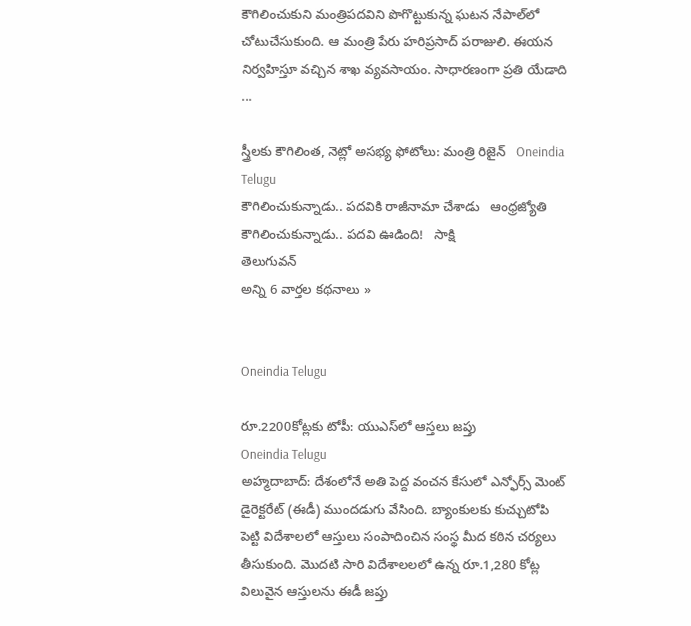కౌగిలించుకుని మంత్రిపదవిని పొగొట్టుకున్న ఘటన నేపాల్‌లో చోటుచేసుకుంది. ఆ మంత్రి పేరు హరిప్రసాద్ పరాజులి. ఈయన నిర్వహిస్తూ వచ్చిన శాఖ వ్యవసాయం. సాధారణంగా ప్రతి యేడాది ...

స్త్రీలకు కౌగిలింత, నెట్లో అసభ్య ఫోటోలు: మంత్రి రిజైన్   Oneindia Telugu
కౌగిలించుకున్నాడు.. పదవికి రాజీనామా చేశాడు   ఆంధ్రజ్యోతి
కౌగిలించుకున్నాడు.. పదవి ఊడింది!   సాక్షి
తెలుగువన్
అన్ని 6 వార్తల కథనాలు »


Oneindia Telugu

రూ.2200కోట్లకు టోపీ: యుఎస్‌లో ఆస్తలు జప్తు
Oneindia Telugu
అహ్మదాబాద్: దేశంలోనే అతి పెద్ద వంచన కేసులో ఎన్ఫోర్స్ మెంట్ డైరెక్టరేట్ (ఈడీ) ముందడుగు వేసింది. బ్యాంకులకు కుచ్చుటోపి పెట్టి విదేశాలలో ఆస్తులు సంపాదించిన సంస్థ మీద కఠిన చర్యలు తీసుకుంది. మొదటి సారి విదేశాలలలో ఉన్న రూ.1,280 కోట్ల విలువైన ఆస్తులను ఈడీ జప్తు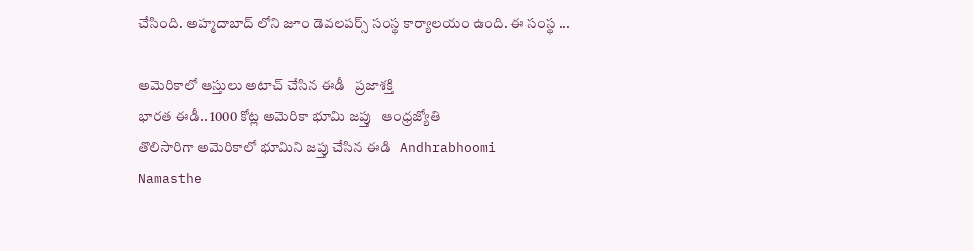చేసింది. అహ్మదాబాద్ లోని జూం డెవలపర్స్ సంస్థ కార్యాలయం ఉంది. ఈ సంస్థ ...

అమెరికాలో ఆస్తు‌లు అటాచ్ చేసిన ఈడీ   ప్రజాశక్తి
భారత ఈడీ.. 1000 కోట్ల అమెరికా భూమి జప్తు   ఆంధ్రజ్యోతి
తొలిసారిగా అమెరికాలో భూమిని జప్తు చేసిన ఈడి   Andhrabhoomi
Namasthe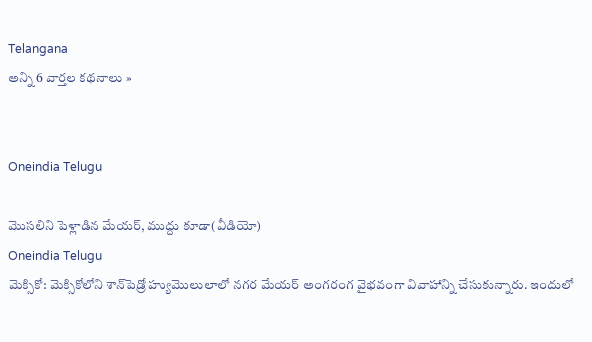Telangana
అన్ని 6 వార్తల కథనాలు »


Oneindia Telugu

మొసలిని పెళ్లాడిన మేయర్, ముద్దు కూడా(వీడియో)
Oneindia Telugu
మెక్సికో: మెక్సికోలోని శాన్‌పెడ్రో హ్యుమొలులాలో నగర మేయర్ అంగరంగ వైభవంగా వివాహాన్ని చేసుకున్నారు. ఇందులో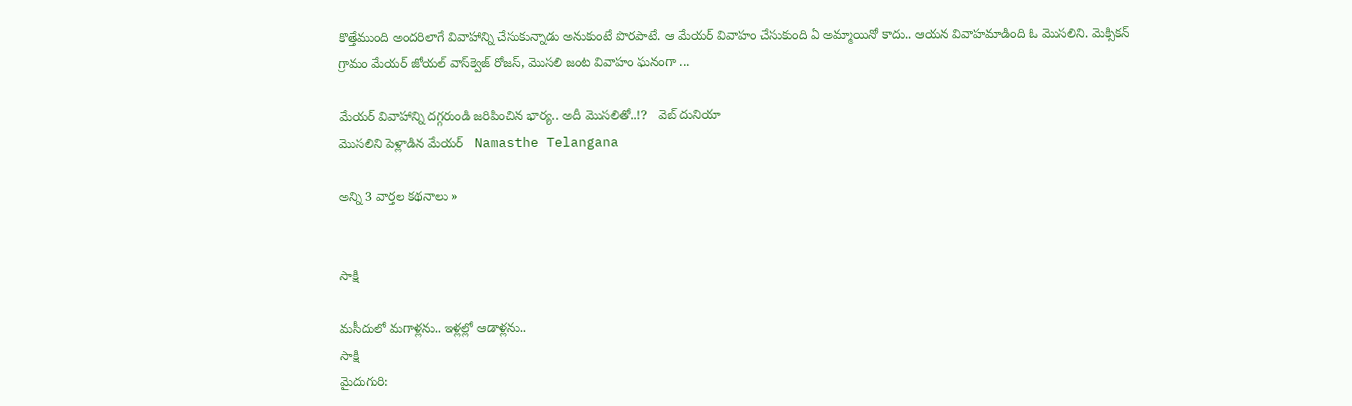కొత్తేముంది అందరిలాగే వివాహాన్ని చేసుకున్నాడు అనుకుంటే పొరపాటే. ఆ మేయర్ వివాహం చేసుకుంది ఏ అమ్మాయినో కాదు.. ఆయన వివాహమాడింది ఓ మొసలిని. మెక్సికన్ గ్రామం మేయర్ జోయల్ వాస్‌క్వెజ్ రోజస్, మొసలి జంట వివాహం ఘనంగా ...

మేయర్ వివాహాన్ని దగ్గరుండి జరిపించిన భార్య.. అదీ మొసలితో..!?   వెబ్ దునియా
మొసలిని పెళ్లాడిన మేయర్   Namasthe Telangana

అన్ని 3 వార్తల కథనాలు »


సాక్షి

మసీదులో మగాళ్లను.. ఇళ్లల్లో ఆడాళ్లను..
సాక్షి
మైదుగురి: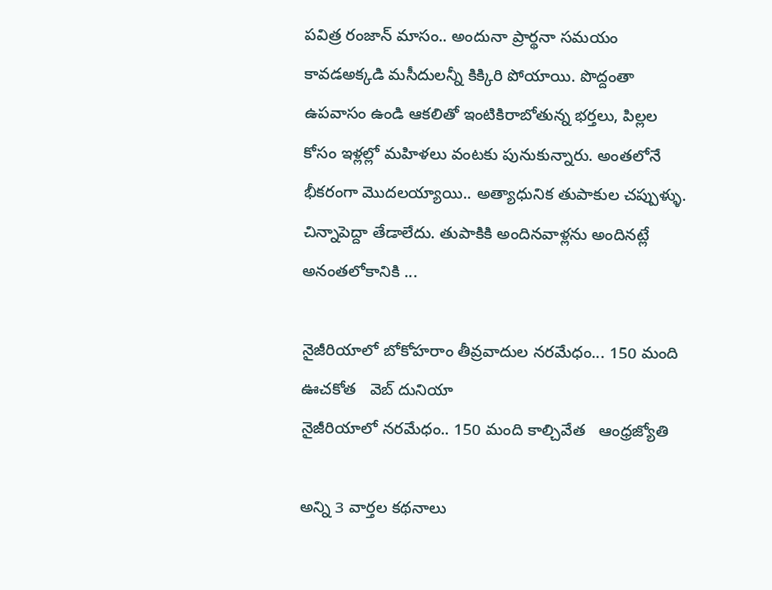పవిత్ర రంజాన్ మాసం.. అందునా ప్రార్థనా సమయం కావడఅక్కడి మసీదులన్నీ కిక్కిరి పోయాయి. పొద్దంతా ఉపవాసం ఉండి ఆకలితో ఇంటికిరాబోతున్న భర్తలు, పిల్లల కోసం ఇళ్లల్లో మహిళలు వంటకు పునుకున్నారు. అంతలోనే భీకరంగా మొదలయ్యాయి.. అత్యాధునిక తుపాకుల చప్పుళ్ళు. చిన్నాపెద్దా తేడాలేదు. తుపాకికి అందినవాళ్లను అందినట్లే అనంతలోకానికి ...

నైజీరియాలో బోకోహరాం తీవ్రవాదుల నరమేధం... 150 మంది ఊచకోత   వెబ్ దునియా
నైజీరియాలో నరమేధం.. 150 మంది కాల్చివేత   ఆంధ్రజ్యోతి

అన్ని 3 వార్తల కథనాలు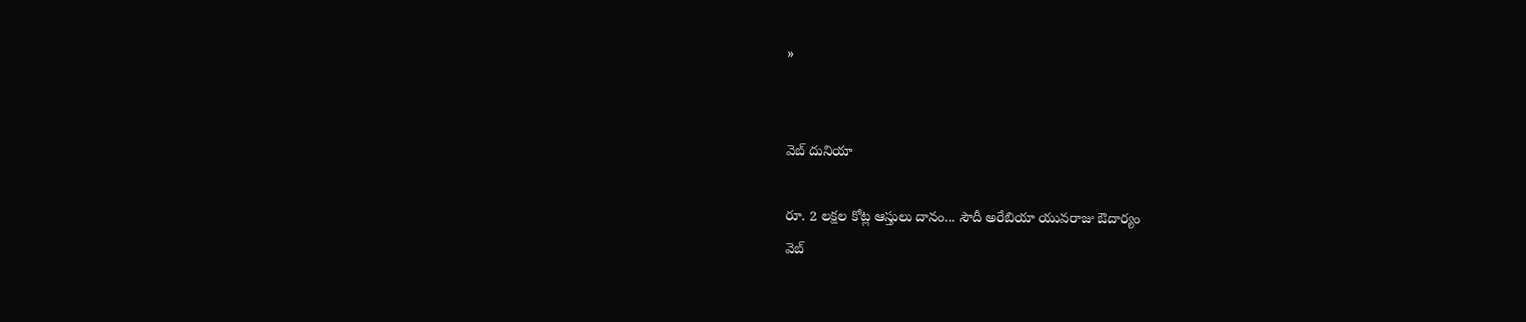»


వెబ్ దునియా

రూ. 2 లక్షల కోట్ల ఆస్తులు దానం... సౌదీ అరేబియా యువరాజు ఔదార్యం
వెబ్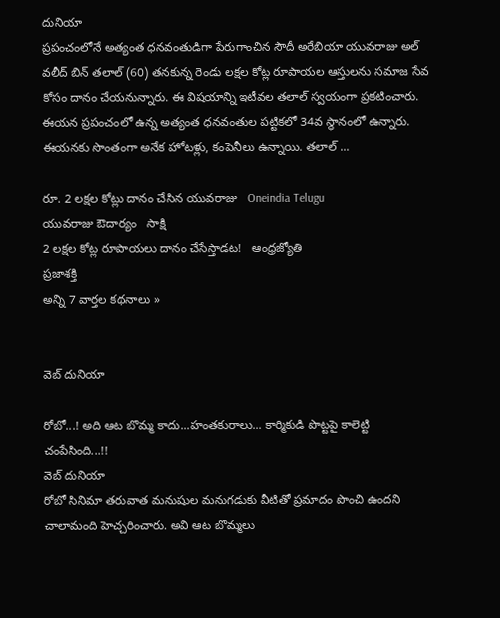దునియా
ప్రపంచంలోనే అత్యంత ధనవంతుడిగా పేరుగాంచిన సౌదీ అరేబియా యువరాజు అల్ వలీద్ బిన్ తలాల్ (60) తనకున్న రెండు లక్షల కోట్ల రూపాయల ఆస్తులను సమాజ సేవ కోసం దానం చేయనున్నారు. ఈ విషయాన్ని ఇటీవల తలాల్ స్వయంగా ప్రకటించారు. ఈయన ప్రపంచంలో ఉన్న అత్యంత ధనవంతుల పట్టికలో 34వ స్థానంలో ఉన్నారు. ఈయనకు సొంతంగా అనేక హోటళ్లు, కంపెనీలు ఉన్నాయి. తలాల్ ...

రూ. 2 లక్షల కోట్లు దానం చేసిన యువరాజు   Oneindia Telugu
యువరాజు ఔదార్యం   సాక్షి
2 లక్షల కోట్ల రూపాయలు దానం చేసేస్తాడట!   ఆంధ్రజ్యోతి
ప్రజాశక్తి
అన్ని 7 వార్తల కథనాలు »


వెబ్ దునియా

రోబో...! అది ఆట బొమ్మ కాదు...హంతకురాలు... కార్మికుడి పొట్ట‌పై కాలెట్టి చంపేసింది...!!
వెబ్ దునియా
రోబో సినిమా త‌రువాత మ‌నుషుల మ‌నుగ‌డుకు వీటితో ప్ర‌మాదం పొంచి ఉంద‌ని చాలామంది హెచ్చ‌రించారు. అవి ఆట బొమ్మ‌లు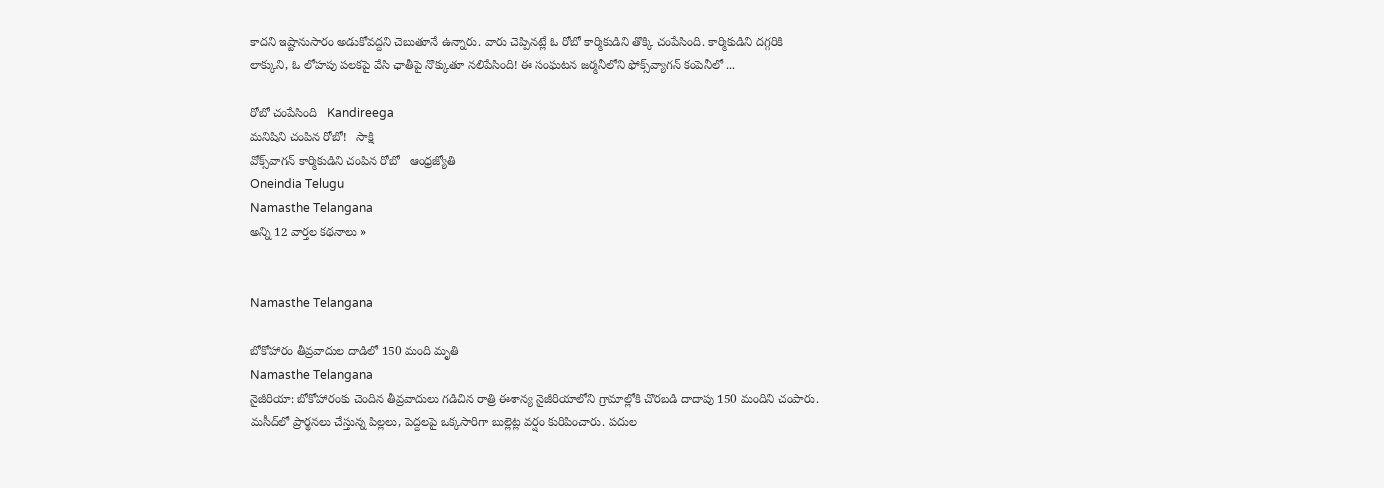కాద‌ని ఇష్టానుసారం అడుకోవ‌ద్ద‌ని చెబుతూనే ఉన్నారు. వారు చెప్పిన‌ట్లే ఓ రోబో కార్మికుడిని తొక్కి చంపేసింది. కార్మికుడిని దగ్గరికి లాక్కుని, ఓ లోహపు పలకపై వేసి ఛాతీపై నొక్కుతూ నలిపేసింది! ఈ సంఘ‌టన జ‌ర్మ‌నీలోని ఫోక్స్‌వ్యాగ‌న్ కంపెనీలో ...

రోబో చంపేసింది   Kandireega
మనిషిని చంపిన రోబో!   సాక్షి
వోక్స్‌వాగన్‌ కార్మికుడిని చంపిన రోబో   ఆంధ్రజ్యోతి
Oneindia Telugu
Namasthe Telangana
అన్ని 12 వార్తల కథనాలు »


Namasthe Telangana

బోకోహారం తీవ్రవాదుల దాడిలో 150 మంది మృతి
Namasthe Telangana
నైజీరియా: బోకోహారంకు చెందిన తీవ్రవాదులు గడిచిన రాత్రి ఈశాన్య నైజీరియాలోని గ్రామాల్లోకి చొరబడి దాదాపు 150 మందిని చంపారు. మసీద్‌లో ప్రార్థనలు చేస్తున్న పిల్లలు, పెద్దలపై ఒక్కసారిగా బుల్లెట్ల వర్షం కురిపించారు. పదుల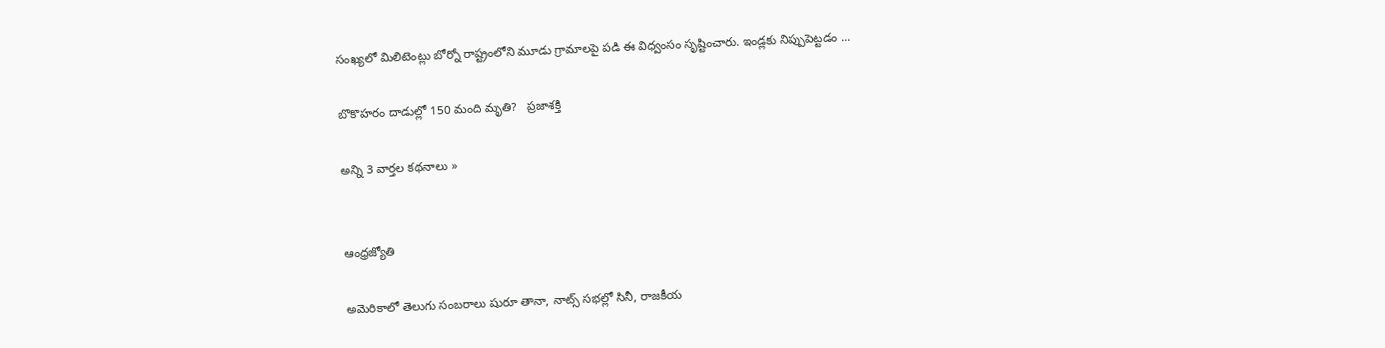సంఖ్యలో మిలిటెంట్లు బోర్నో రాష్ట్రంలోని మూడు గ్రామాలపై పడి ఈ విధ్వంసం సృష్టించారు. ఇండ్లకు నిప్పుపెట్టడం ...

బొకొహరం దాడుల్లో 150 మంది మృతి?   ప్రజాశక్తి

అన్ని 3 వార్తల కథనాలు »


ఆంధ్రజ్యోతి

అమెరికాలో తెలుగు సంబరాలు షురూ తానా, నాట్స్ సభల్లో సినీ, రాజకీయ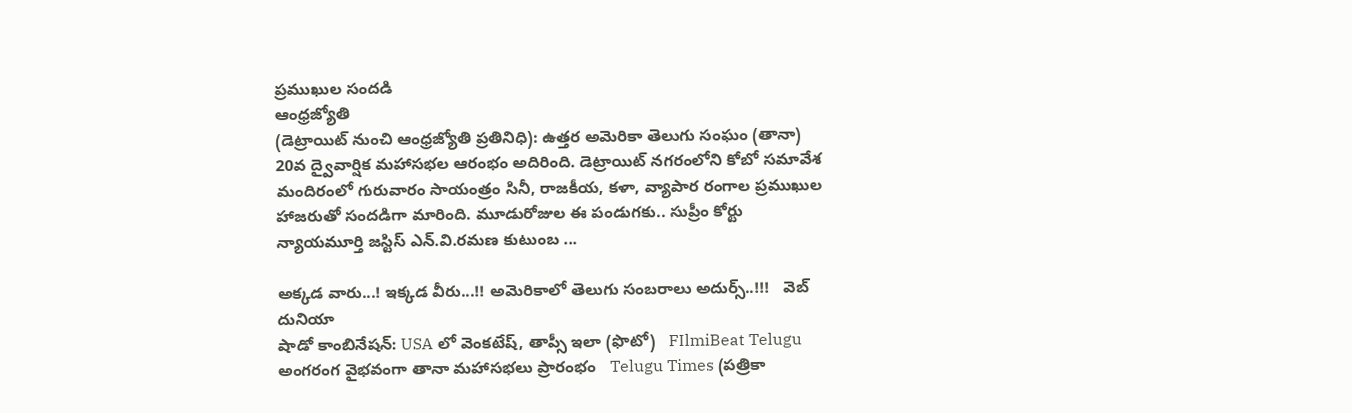ప్రముఖుల సందడి
ఆంధ్రజ్యోతి
(డెట్రాయిట్‌ నుంచి ఆంధ్రజ్యోతి ప్రతినిధి): ఉత్తర అమెరికా తెలుగు సంఘం (తానా) 20వ ద్వైవార్షిక మహాసభల ఆరంభం అదిరింది. డెట్రాయిట్‌ నగరంలోని కోబో సమావేశ మందిరంలో గురువారం సాయంత్రం సినీ, రాజకీయ, కళా, వ్యాపార రంగాల ప్రముఖుల హాజరుతో సందడిగా మారింది. మూడురోజుల ఈ పండుగకు.. సుప్రీం కోర్టు న్యాయమూర్తి జస్టిస్‌ ఎన్‌.వి.రమణ కుటుంబ ...

అక్కడ వారు...! ఇక్కడ వీరు...!! అమెరికాలో తెలుగు సంబరాలు అదుర్స్..!!!   వెబ్ దునియా
షాడో కాంబినేషన్: USA లో వెంకటేష్, తాప్సీ ఇలా (ఫొటో)   FIlmiBeat Telugu
అంగరంగ వైభవంగా తానా మహాసభలు ప్రారంభం   Telugu Times (పత్రికా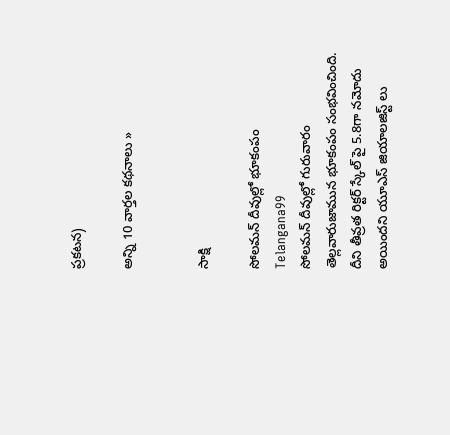ప్రకటన)

అన్ని 10 వార్తల కథనాలు »


సాక్షి

సోలమన్ దీవుల్లో భూకంపం
Telangana99
సోలమన్ దీవుల్లో గురువారం తెల్లవారుజామున భూకంపం సంభవించింది. దీని తీవ్రత రిక్టర్ స్కేల్ పై 5.8గా నమోదు అయిందని యూఎస్ జియాలజిస్ట్ లు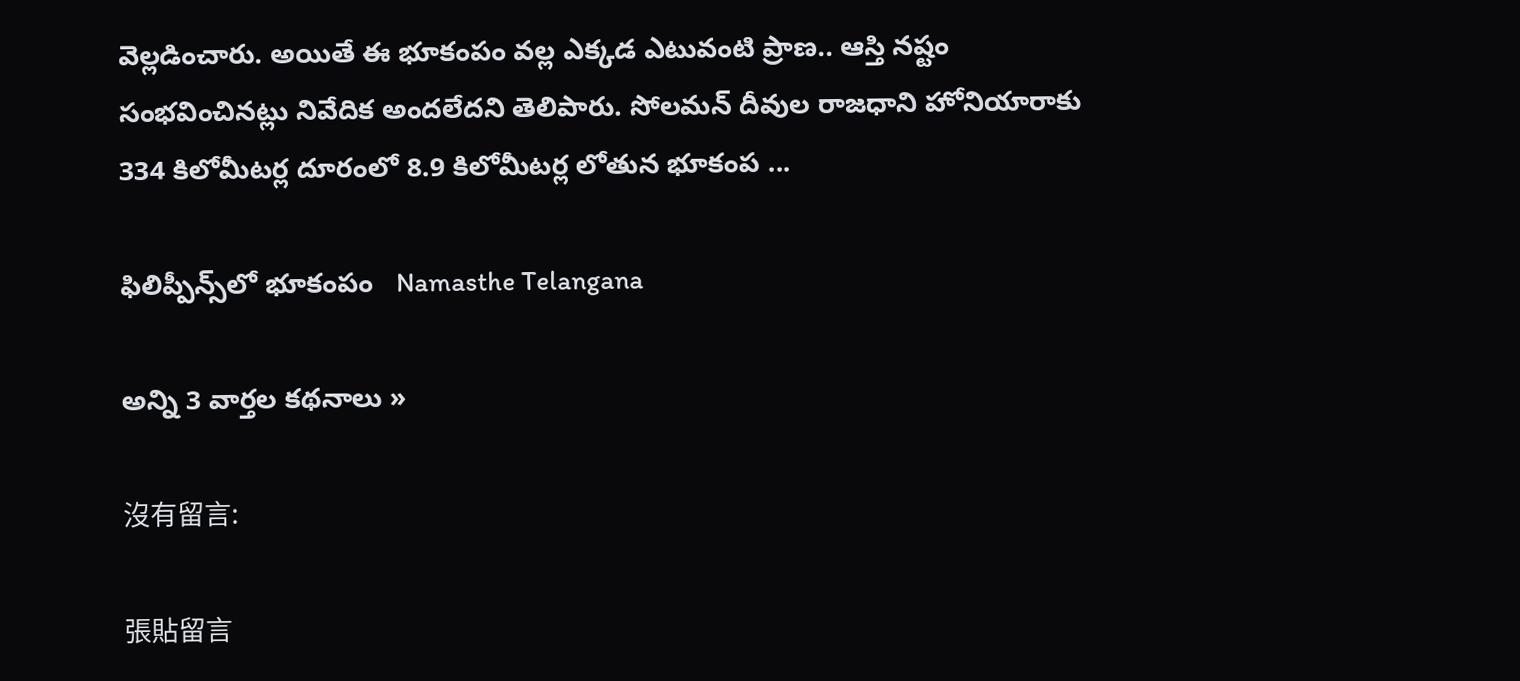వెల్లడించారు. అయితే ఈ భూకంపం వల్ల ఎక్కడ ఎటువంటి ప్రాణ.. ఆస్తి నష్టం సంభవించినట్లు నివేదిక అందలేదని తెలిపారు. సోలమన్ దీవుల రాజధాని హోనియారాకు 334 కిలోమీటర్ల దూరంలో 8.9 కిలోమీటర్ల లోతున భూకంప ...

ఫిలిప్పీన్స్‌లో భూకంపం   Namasthe Telangana

అన్ని 3 వార్తల కథనాలు »

沒有留言:

張貼留言